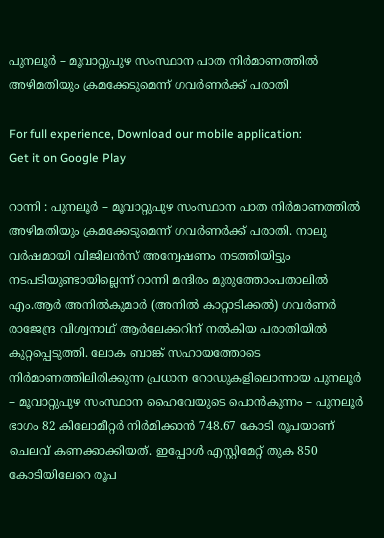പുനലൂർ – മൂവാറ്റുപുഴ സംസ്ഥാന പാത നിർമാണത്തിൽ അഴിമതിയും ക്രമക്കേടുമെന്ന് ഗവർണർക്ക് പരാതി

For full experience, Download our mobile application:
Get it on Google Play

റാന്നി : പുനലൂർ – മൂവാറ്റുപുഴ സംസ്ഥാന പാത നിർമാണത്തിൽ അഴിമതിയും ക്രമക്കേടുമെന്ന് ഗവർണർക്ക് പരാതി. നാലു വർഷമായി വിജിലൻസ് അന്വേഷണം നടത്തിയിട്ടും നടപടിയുണ്ടായില്ലെന്ന് റാന്നി മന്ദിരം മുരുത്തോംപതാലിൽ എം.ആർ അനിൽകുമാർ (അനിൽ കാറ്റാടിക്കൽ) ഗവർണർ രാജേന്ദ്ര വിശ്വനാഥ് ആർലേക്കറിന് നൽകിയ പരാതിയിൽ കുറ്റപ്പെടുത്തി. ലോക ബാങ്ക് സഹായത്തോടെ നിർമാണത്തിലിരിക്കുന്ന പ്രധാന റോഡുകളിലൊന്നായ പുനലൂർ – മൂവാറ്റുപുഴ സംസ്ഥാന ഹൈവേയുടെ പൊൻകുന്നം – പുനലൂർ ഭാഗം 82 കിലോമീറ്റർ നിർമിക്കാൻ 748.67 കോടി രൂപയാണ് ചെലവ് കണക്കാക്കിയത്. ഇപ്പോൾ എസ്റ്റിമേറ്റ് തുക 850 കോടിയിലേറെ രൂപ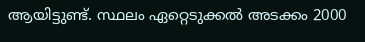ആയിട്ടുണ്ട്. സ്ഥലം ഏറ്റെടുക്കൽ അടക്കം 2000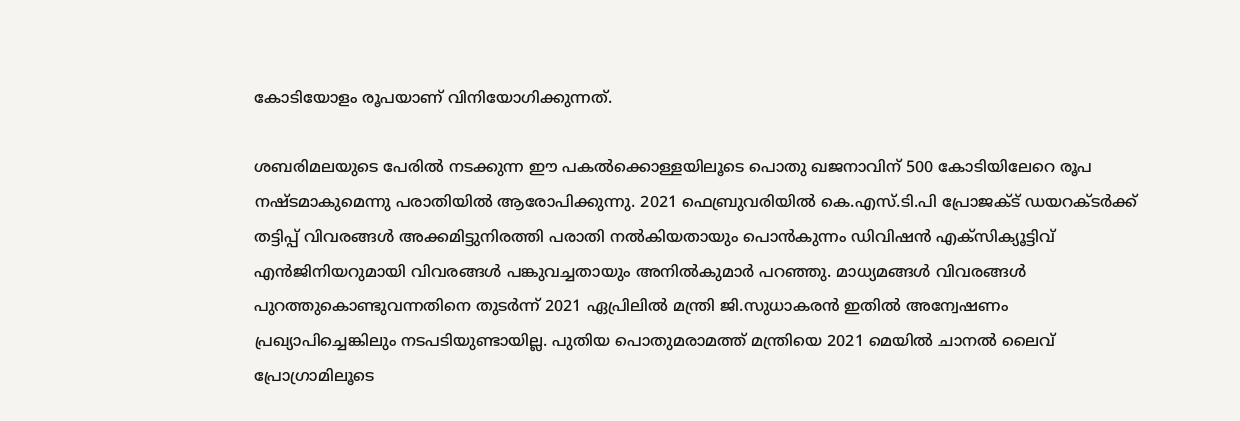കോടിയോളം രൂപയാണ് വിനിയോഗിക്കുന്നത്.

ശബരിമലയുടെ പേരിൽ നടക്കുന്ന ഈ പകൽക്കൊള്ളയിലൂടെ പൊതു ഖജനാവിന് 500 കോടിയിലേറെ രൂപ നഷ്ടമാകുമെന്നു പരാതിയിൽ ആരോപിക്കുന്നു. 2021 ഫെബ്രുവരിയിൽ കെ.എസ്.ടി.പി പ്രോജക്ട് ഡയറക്ടർക്ക് തട്ടിപ്പ് വിവരങ്ങൾ അക്കമിട്ടുനിരത്തി പരാതി നൽകിയതായും പൊൻകുന്നം ഡിവിഷൻ എക്സിക്യൂട്ടിവ് എൻജിനിയറുമായി വിവരങ്ങൾ പങ്കുവച്ചതായും അനിൽകുമാർ പറഞ്ഞു. മാധ്യമങ്ങൾ വിവരങ്ങൾ പുറത്തുകൊണ്ടുവന്നതിനെ തുടർന്ന് 2021 ഏപ്രിലിൽ മന്ത്രി ജി.സുധാകരൻ ഇതിൽ അന്വേഷണം പ്രഖ്യാപിച്ചെങ്കിലും നടപടിയുണ്ടായില്ല. പുതിയ പൊതുമരാമത്ത് മന്ത്രിയെ 2021 മെയിൽ ചാനൽ ലൈവ് പ്രോഗ്രാമിലൂടെ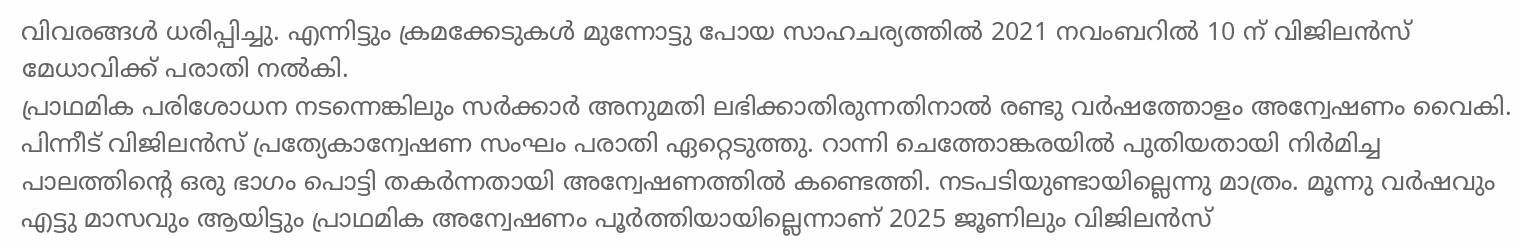വിവരങ്ങൾ ധരിപ്പിച്ചു. എന്നിട്ടും ക്രമക്കേടുകൾ മുന്നോട്ടു പോയ സാഹചര്യത്തിൽ 2021 നവംബറിൽ 10 ന് വിജിലൻസ് മേധാവിക്ക് പരാതി നൽകി.
പ്രാഥമിക പരിശോധന നടന്നെങ്കിലും സർക്കാർ അനുമതി ലഭിക്കാതിരുന്നതിനാൽ രണ്ടു വർഷത്തോളം അന്വേഷണം വൈകി. പിന്നീട് വിജിലൻസ് പ്രത്യേകാന്വേഷണ സംഘം പരാതി ഏറ്റെടുത്തു. റാന്നി ചെത്തോങ്കരയിൽ പുതിയതായി നിർമിച്ച പാലത്തിന്‍റെ ഒരു ഭാഗം പൊട്ടി തകർന്നതായി അന്വേഷണത്തിൽ കണ്ടെത്തി. നടപടിയുണ്ടായില്ലെന്നു മാത്രം. മൂന്നു വർഷവും എട്ടു മാസവും ആയിട്ടും പ്രാഥമിക അന്വേഷണം പൂർത്തിയായില്ലെന്നാണ് 2025 ജൂണിലും വിജിലൻസ്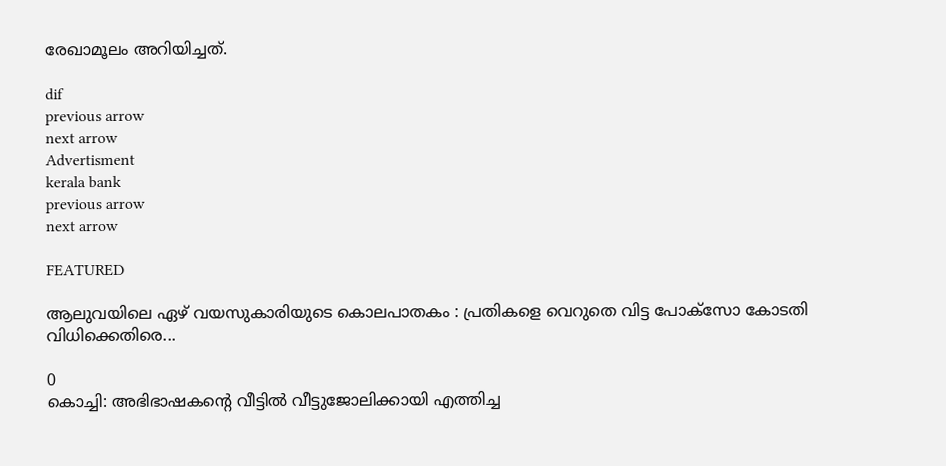രേഖാമൂലം അറിയിച്ചത്.

dif
previous arrow
next arrow
Advertisment
kerala bank
previous arrow
next arrow

FEATURED

ആലുവയിലെ ഏഴ് വയസുകാരിയുടെ കൊലപാതകം : പ്രതികളെ വെറുതെ വിട്ട പോക്സോ കോടതി വിധിക്കെതിരെ...

0
കൊച്ചി: അഭിഭാഷകന്‍റെ വീട്ടില്‍ വീട്ടുജോലിക്കായി എത്തിച്ച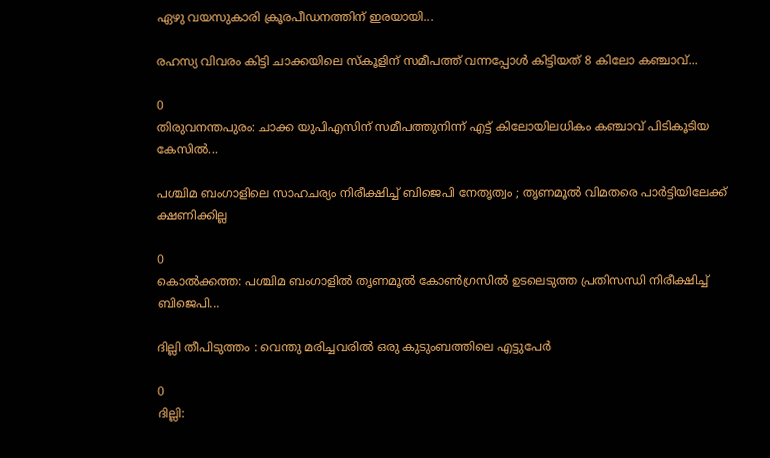ഏഴു വയസുകാരി ക്രൂരപീഡനത്തിന് ഇരയായി...

രഹസ്യ വിവരം കിട്ടി ചാക്കയിലെ സ്കൂളിന് സമീപത്ത് വന്നപ്പോൾ കിട്ടിയത് 8 കിലോ കഞ്ചാവ്...

0
തിരുവനന്തപുരം: ചാക്ക യുപിഎസിന് സമീപത്തുനിന്ന് എട്ട് കിലോയിലധികം കഞ്ചാവ് പിടികൂടിയ കേസിൽ...

പശ്ചിമ ബംഗാളിലെ സാഹചര്യം നിരീക്ഷിച്ച് ബിജെപി നേതൃത്വം ; തൃണമൂൽ വിമതരെ പാർട്ടിയിലേക്ക് ക്ഷണിക്കില്ല

0
കൊൽക്കത്ത: പശ്ചിമ ബംഗാളിൽ തൃണമൂൽ കോൺഗ്രസിൽ ഉടലെടുത്ത പ്രതിസന്ധി നിരീക്ഷിച്ച് ബിജെപി...

ദില്ലി തീപിടുത്തം : വെന്തു മരിച്ചവരിൽ ഒരു കുടുംബത്തിലെ എട്ടുപേർ

0
ദില്ലി: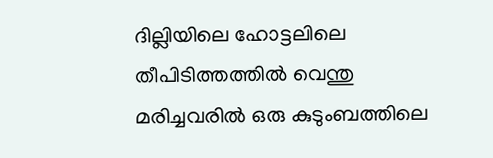ദില്ലിയിലെ ഹോട്ടലിലെ തീപിടിത്തത്തിൽ വെന്തു മരിച്ചവരിൽ ഒരു കുടുംബത്തിലെ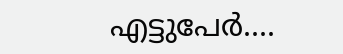എട്ടുപേർ....